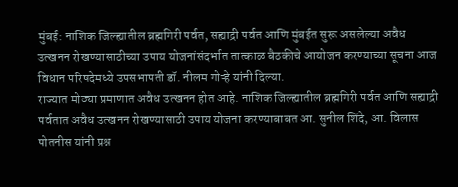मुंबई: नाशिक जिल्ह्यातील ब्रह्मगिरी पर्वत, सह्याद्री पर्वत आणि मुंबईत सुरू असलेल्या अवैध उत्खनन रोखण्यासाठीच्या उपाय योजनांसंदर्भात तात्काळ बैठकीचे आयोजन करण्याच्या सूचना आज विधान परिषदेमध्ये उपसभापती डॉ. नीलम गोऱ्हे यांनी दिल्या.
राज्यात मोठ्या प्रमाणात अवैध उत्खनन होत आहे. नाशिक जिल्ह्यातील ब्रह्मगिरी पर्वत आणि सह्याद्री पर्वतात अवैध उत्खनन रोखण्यासाठी उपाय योजना करण्याबाबत आ. सुनील शिंदे, आ. विलास पोतनीस यांनी प्रश्न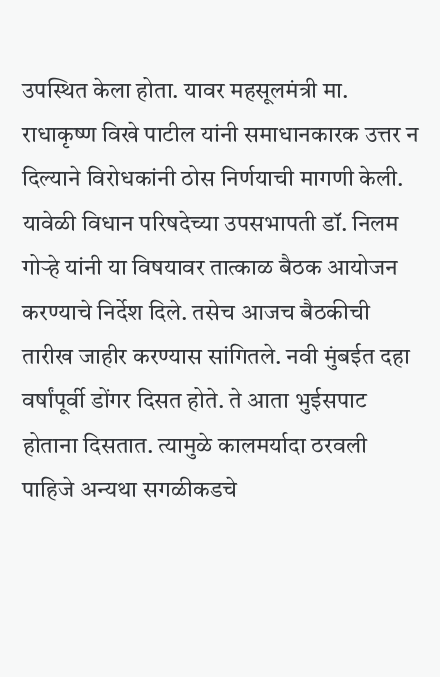उपस्थित केला होता. यावर महसूलमंत्री मा. राधाकृष्ण विखे पाटील यांनी समाधानकारक उत्तर न दिल्याने विरोधकांनी ठोस निर्णयाची मागणी केली.
यावेळी विधान परिषदेच्या उपसभापती डॉ. निलम गोऱ्हे यांनी या विषयावर तात्काळ बैठक आयोजन करण्याचे निर्देश दिले. तसेच आजच बैठकीची तारीख जाहीर करण्यास सांगितले. नवी मुंबईत दहा वर्षांपूर्वी डोंगर दिसत होते. ते आता भुईसपाट होताना दिसतात. त्यामुळे कालमर्यादा ठरवली पाहिजे अन्यथा सगळीकडचे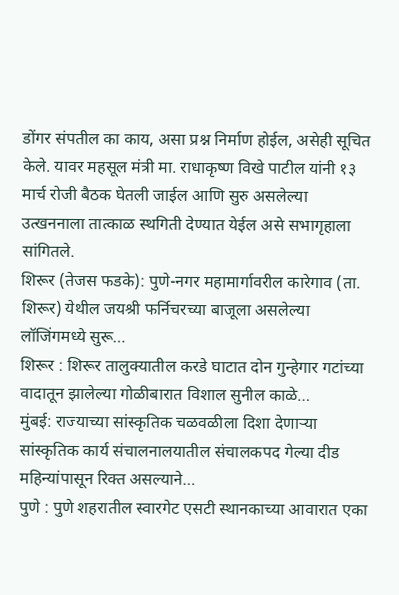डोंगर संपतील का काय, असा प्रश्न निर्माण होईल, असेही सूचित केले. यावर महसूल मंत्री मा. राधाकृष्ण विखे पाटील यांनी १३ मार्च रोजी बैठक घेतली जाईल आणि सुरु असलेल्या उत्खननाला तात्काळ स्थगिती देण्यात येईल असे सभागृहाला सांगितले.
शिरूर (तेजस फडके): पुणे-नगर महामार्गावरील कारेगाव (ता. शिरूर) येथील जयश्री फर्निचरच्या बाजूला असलेल्या लॉजिंगमध्ये सुरू…
शिरूर : शिरूर तालुक्यातील करडे घाटात दोन गुन्हेगार गटांच्या वादातून झालेल्या गोळीबारात विशाल सुनील काळे…
मुंबई: राज्याच्या सांस्कृतिक चळवळीला दिशा देणाऱ्या सांस्कृतिक कार्य संचालनालयातील संचालकपद गेल्या दीड महिन्यांपासून रिक्त असल्याने…
पुणे : पुणे शहरातील स्वारगेट एसटी स्थानकाच्या आवारात एका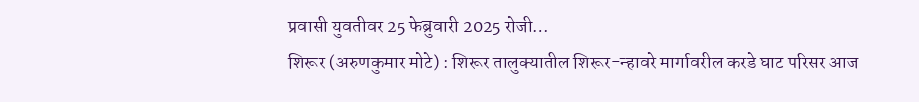प्रवासी युवतीवर 25 फेब्रुवारी 2025 रोजी…
शिरूर (अरुणकुमार मोटे) : शिरूर तालुक्यातील शिरूर-न्हावरे मार्गावरील करडे घाट परिसर आज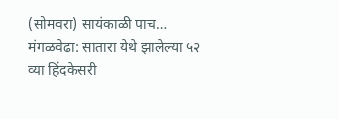(सोमवरा) सायंकाळी पाच…
मंगळवेढा: सातारा येथे झालेल्या ५२ व्या हिंदकेसरी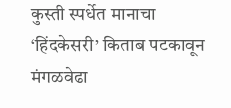कुस्ती स्पर्धेत मानाचा ‘हिंदकेसरी’ किताब पटकावून मंगळवेढा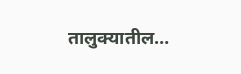तालुक्यातील…